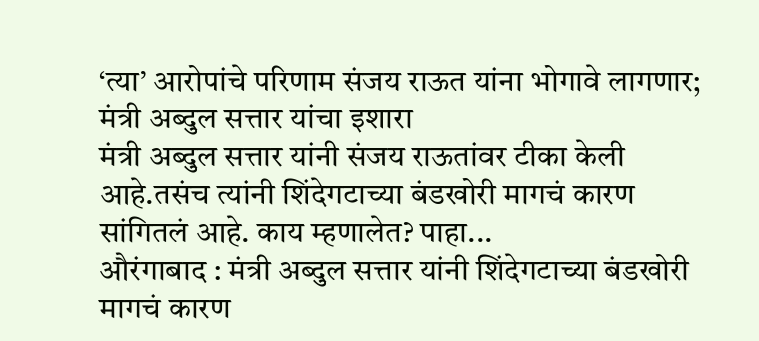‘त्या’ आरोपांचे परिणाम संजय राऊत यांना भोगावे लागणार; मंत्री अब्दुल सत्तार यांचा इशारा
मंत्री अब्दुल सत्तार यांनी संजय राऊतांवर टीका केली आहे.तसंच त्यांनी शिंदेगटाच्या बंडखोरी मागचं कारण सांगितलं आहे. काय म्हणालेत? पाहा...
औरंगाबाद : मंत्री अब्दुल सत्तार यांनी शिंदेगटाच्या बंडखोरी मागचं कारण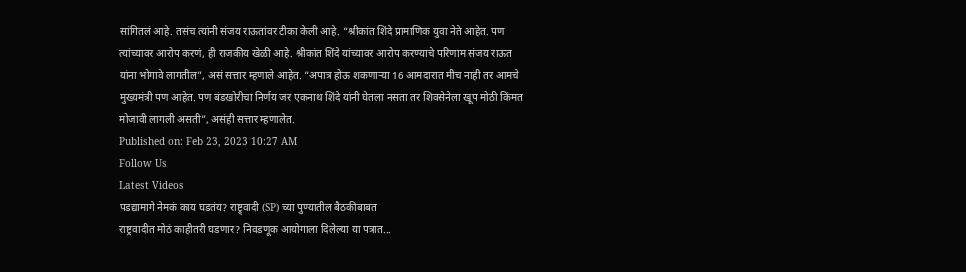सांगितलं आहे. तसंच त्यांनी संजय राऊतांवर टीका केली आहे. “श्रीकांत शिंदे प्रामाणिक युवा नेते आहेत. पण त्यांच्यावर आरोप करणं, ही राजकीय खेळी आहे. श्रीकांत शिंदे यांच्यावर आरोप करण्याचे परिणाम संजय राऊत यांना भोगावे लागतील”, असं सत्तार म्हणाले आहेत. “अपात्र होऊ शकणाऱ्या 16 आमदारात मीच नाही तर आमचे मुख्यमंत्री पण आहेत. पण बंडखोरीचा निर्णय जर एकनाथ शिंदे यांनी घेतला नसता तर शिवसेनेला खूप मोठी किंमत मोजावी लागली असती”, असंही सत्तार म्हणालेत.
Published on: Feb 23, 2023 10:27 AM
Follow Us
Latest Videos
पडद्यामागे नेमकं काय घडतंय? राष्ट्र्वादी (SP) च्या पुण्यातील बैठकीबाबत
राष्ट्रवादीत मोठं काहीतरी घडणार? निवडणूक आयोगाला दिलेल्या या पत्रात...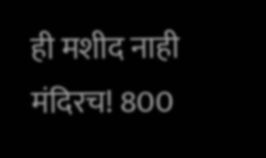ही मशीद नाही मंदिरच! 800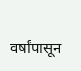वर्षांपासून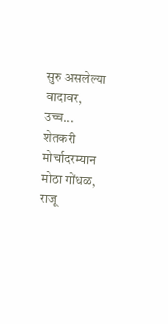सुरु असलेल्या वादावर, उच्च...
शेतकरी मोर्चादरम्यान मोठा गोंधळ, राजू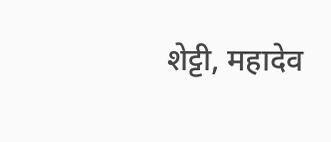शेट्टी, महादेव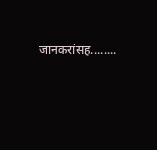जानकरांसह........